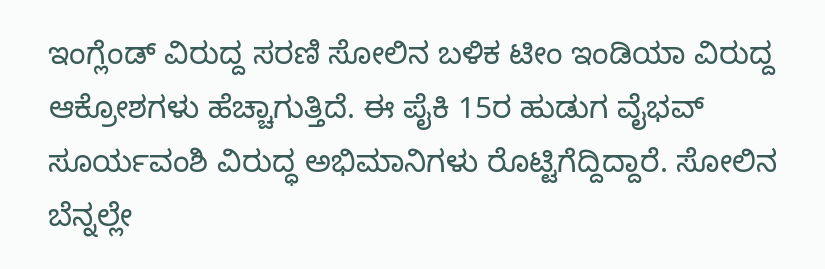ಇಂಗ್ಲೆಂಡ್ ವಿರುದ್ದ ಸರಣಿ ಸೋಲಿನ ಬಳಿಕ ಟೀಂ ಇಂಡಿಯಾ ವಿರುದ್ದ ಆಕ್ರೋಶಗಳು ಹೆಚ್ಚಾಗುತ್ತಿದೆ. ಈ ಪೈಕಿ 15ರ ಹುಡುಗ ವೈಭವ್ ಸೂರ್ಯವಂಶಿ ವಿರುದ್ಧ ಅಭಿಮಾನಿಗಳು ರೊಟ್ಟಿಗೆದ್ದಿದ್ದಾರೆ. ಸೋಲಿನ ಬೆನ್ನಲ್ಲೇ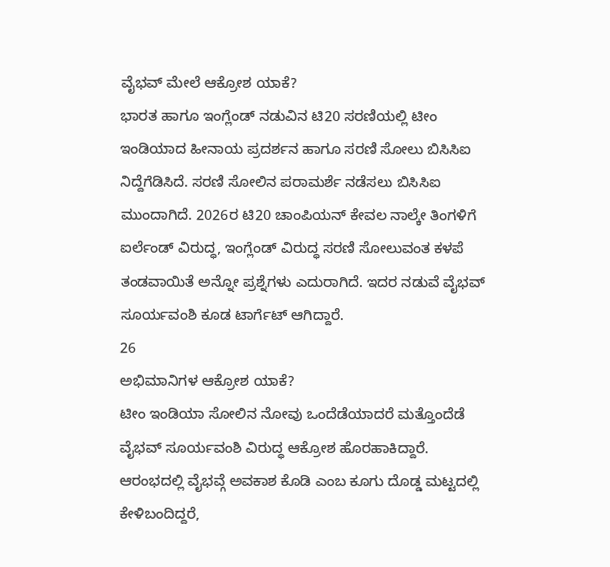ವೈಭವ್ ಮೇಲೆ ಆಕ್ರೋಶ ಯಾಕೆ?
ಭಾರತ ಹಾಗೂ ಇಂಗ್ಲೆಂಡ್ ನಡುವಿನ ಟಿ20 ಸರಣಿಯಲ್ಲಿ ಟೀಂ ಇಂಡಿಯಾದ ಹೀನಾಯ ಪ್ರದರ್ಶನ ಹಾಗೂ ಸರಣಿ ಸೋಲು ಬಿಸಿಸಿಐ ನಿದ್ದೆಗೆಡಿಸಿದೆ. ಸರಣಿ ಸೋಲಿನ ಪರಾಮರ್ಶೆ ನಡೆಸಲು ಬಿಸಿಸಿಐ ಮುಂದಾಗಿದೆ. 2026ರ ಟಿ20 ಚಾಂಪಿಯನ್ ಕೇವಲ ನಾಲ್ಕೇ ತಿಂಗಳಿಗೆ ಐರ್ಲೆಂಡ್ ವಿರುದ್ಧ, ಇಂಗ್ಲೆಂಡ್ ವಿರುದ್ಧ ಸರಣಿ ಸೋಲುವಂತ ಕಳಪೆ ತಂಡವಾಯಿತೆ ಅನ್ನೋ ಪ್ರಶ್ನೆಗಳು ಎದುರಾಗಿದೆ. ಇದರ ನಡುವೆ ವೈಭವ್ ಸೂರ್ಯವಂಶಿ ಕೂಡ ಟಾರ್ಗೆಟ್ ಆಗಿದ್ದಾರೆ.
26
ಅಭಿಮಾನಿಗಳ ಆಕ್ರೋಶ ಯಾಕೆ?
ಟೀಂ ಇಂಡಿಯಾ ಸೋಲಿನ ನೋವು ಒಂದೆಡೆಯಾದರೆ ಮತ್ತೊಂದೆಡೆ ವೈಭವ್ ಸೂರ್ಯವಂಶಿ ವಿರುದ್ಧ ಆಕ್ರೋಶ ಹೊರಹಾಕಿದ್ದಾರೆ. ಆರಂಭದಲ್ಲಿ ವೈಭವ್ಗೆ ಅವಕಾಶ ಕೊಡಿ ಎಂಬ ಕೂಗು ದೊಡ್ಡ ಮಟ್ಟದಲ್ಲಿ ಕೇಳಿಬಂದಿದ್ದರೆ,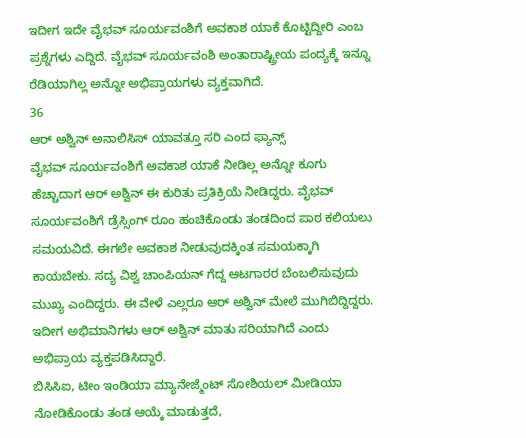ಇದೀಗ ಇದೇ ವೈಭವ್ ಸೂರ್ಯವಂಶಿಗೆ ಅವಕಾಶ ಯಾಕೆ ಕೊಟ್ಟಿದ್ದೀರಿ ಎಂಬ ಪ್ರಶ್ನೆಗಳು ಎದ್ದಿದೆ. ವೈಭವ್ ಸೂರ್ಯವಂಶಿ ಅಂತಾರಾಷ್ಟ್ರೀಯ ಪಂದ್ಯಕ್ಕೆ ಇನ್ನೂ ರೆಡಿಯಾಗಿಲ್ಲ ಅನ್ನೋ ಅಭಿಪ್ರಾಯಗಳು ವ್ಯಕ್ತವಾಗಿದೆ.
36
ಆರ್ ಅಶ್ವಿನ್ ಅನಾಲಿಸಿಸ್ ಯಾವತ್ತೂ ಸರಿ ಎಂದ ಫ್ಯಾನ್ಸ್
ವೈಭವ್ ಸೂರ್ಯವಂಶಿಗೆ ಅವಕಾಶ ಯಾಕೆ ನೀಡಿಲ್ಲ ಅನ್ನೋ ಕೂಗು ಹೆಚ್ಚಾದಾಗ ಆರ್ ಅಶ್ವಿನ್ ಈ ಕುರಿತು ಪ್ರತಿಕ್ರಿಯೆ ನೀಡಿದ್ದರು. ವೈಭವ್ ಸೂರ್ಯವಂಶಿಗೆ ಡ್ರೆಸ್ಸಿಂಗ್ ರೂಂ ಹಂಚಿಕೊಂಡು ತಂಡದಿಂದ ಪಾಠ ಕಲಿಯಲು ಸಮಯವಿದೆ. ಈಗಲೇ ಅವಕಾಶ ನೀಡುವುದಕ್ಕಿಂತ ಸಮಯಕ್ಕಾಗಿ ಕಾಯಬೇಕು. ಸದ್ಯ ವಿಶ್ವ ಚಾಂಪಿಯನ್ ಗೆದ್ದ ಆಟಗಾರರ ಬೆಂಬಲಿಸುವುದು ಮುಖ್ಯ ಎಂದಿದ್ದರು. ಈ ವೇಳೆ ಎಲ್ಲರೂ ಆರ್ ಅಶ್ವಿನ್ ಮೇಲೆ ಮುಗಿಬಿದ್ದಿದ್ದರು. ಇದೀಗ ಅಭಿಮಾನಿಗಳು ಆರ್ ಅಶ್ವಿನ್ ಮಾತು ಸರಿಯಾಗಿದೆ ಎಂದು ಅಭಿಪ್ರಾಯ ವ್ಯಕ್ತಪಡಿಸಿದ್ದಾರೆ.
ಬಿಸಿಸಿಐ, ಟೀಂ ಇಂಡಿಯಾ ಮ್ಯಾನೇಜ್ಮೆಂಟ್ ಸೋಶಿಯಲ್ ಮೀಡಿಯಾ ನೋಡಿಕೊಂಡು ತಂಡ ಆಯ್ಕೆ ಮಾಡುತ್ತದೆ,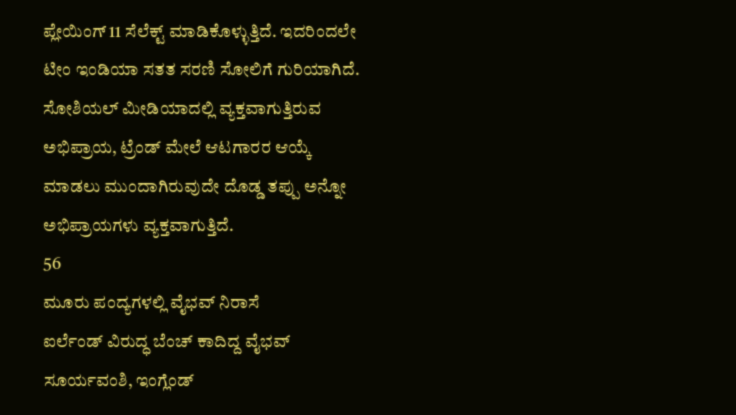ಪ್ಲೇಯಿಂಗ್ 11 ಸೆಲೆಕ್ಟ್ ಮಾಡಿಕೊಳ್ಳುತ್ತಿದೆ. ಇದರಿಂದಲೇ ಟೀಂ ಇಂಡಿಯಾ ಸತತ ಸರಣಿ ಸೋಲಿಗೆ ಗುರಿಯಾಗಿದೆ. ಸೋಶಿಯಲ್ ಮೀಡಿಯಾದಲ್ಲಿ ವ್ಯಕ್ತವಾಗುತ್ತಿರುವ ಅಭಿಪ್ರಾಯ, ಟ್ರೆಂಡ್ ಮೇಲೆ ಆಟಗಾರರ ಆಯ್ಕೆ ಮಾಡಲು ಮುಂದಾಗಿರುವುದೇ ದೊಡ್ಡ ತಪ್ಪು ಅನ್ನೋ ಅಭಿಪ್ರಾಯಗಳು ವ್ಯಕ್ತವಾಗುತ್ತಿದೆ.
56
ಮೂರು ಪಂದ್ಯಗಳಲ್ಲಿ ವೈಭವ್ ನಿರಾಸೆ
ಐರ್ಲೆಂಡ್ ವಿರುದ್ಧ ಬೆಂಚ್ ಕಾದಿದ್ದ ವೈಭವ್ ಸೂರ್ಯವಂಶಿ, ಇಂಗ್ಲೆಂಡ್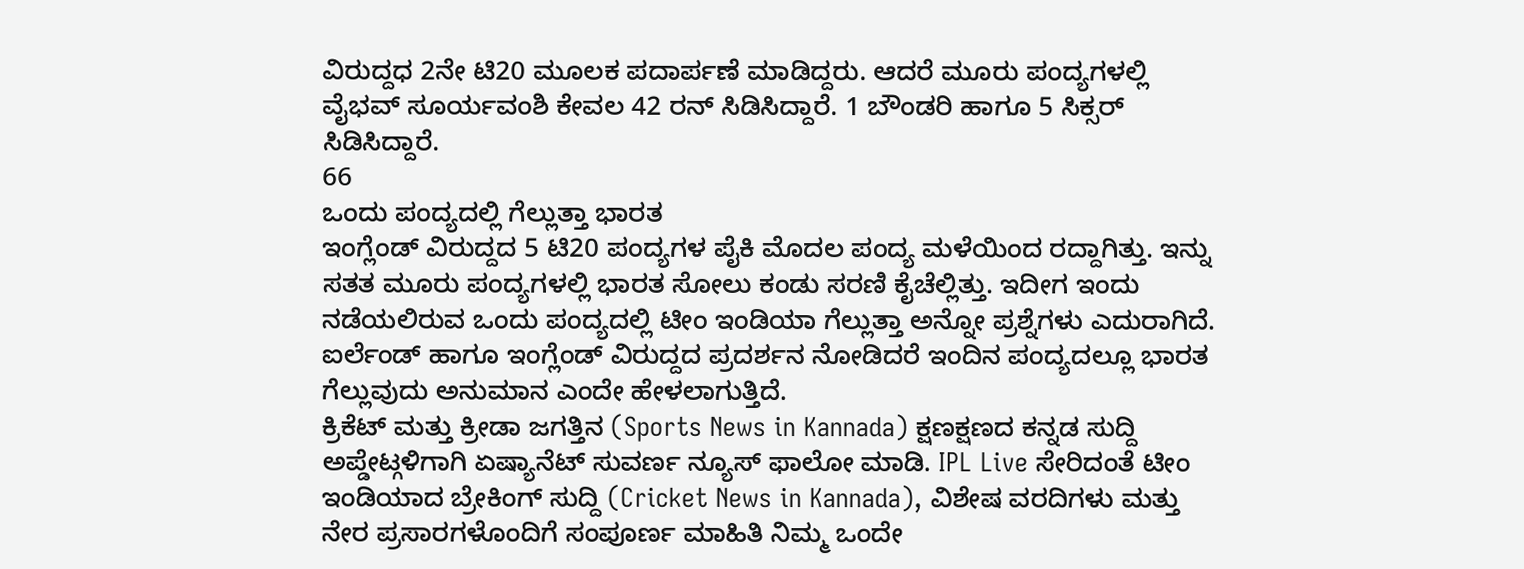ವಿರುದ್ದಧ 2ನೇ ಟಿ20 ಮೂಲಕ ಪದಾರ್ಪಣೆ ಮಾಡಿದ್ದರು. ಆದರೆ ಮೂರು ಪಂದ್ಯಗಳಲ್ಲಿ ವೈಭವ್ ಸೂರ್ಯವಂಶಿ ಕೇವಲ 42 ರನ್ ಸಿಡಿಸಿದ್ದಾರೆ. 1 ಬೌಂಡರಿ ಹಾಗೂ 5 ಸಿಕ್ಸರ್ ಸಿಡಿಸಿದ್ದಾರೆ.
66
ಒಂದು ಪಂದ್ಯದಲ್ಲಿ ಗೆಲ್ಲುತ್ತಾ ಭಾರತ
ಇಂಗ್ಲೆಂಡ್ ವಿರುದ್ದದ 5 ಟಿ20 ಪಂದ್ಯಗಳ ಪೈಕಿ ಮೊದಲ ಪಂದ್ಯ ಮಳೆಯಿಂದ ರದ್ದಾಗಿತ್ತು. ಇನ್ನು ಸತತ ಮೂರು ಪಂದ್ಯಗಳಲ್ಲಿ ಭಾರತ ಸೋಲು ಕಂಡು ಸರಣಿ ಕೈಚೆಲ್ಲಿತ್ತು. ಇದೀಗ ಇಂದು ನಡೆಯಲಿರುವ ಒಂದು ಪಂದ್ಯದಲ್ಲಿ ಟೀಂ ಇಂಡಿಯಾ ಗೆಲ್ಲುತ್ತಾ ಅನ್ನೋ ಪ್ರಶ್ನೆಗಳು ಎದುರಾಗಿದೆ. ಐರ್ಲೆಂಡ್ ಹಾಗೂ ಇಂಗ್ಲೆಂಡ್ ವಿರುದ್ದದ ಪ್ರದರ್ಶನ ನೋಡಿದರೆ ಇಂದಿನ ಪಂದ್ಯದಲ್ಲೂ ಭಾರತ ಗೆಲ್ಲುವುದು ಅನುಮಾನ ಎಂದೇ ಹೇಳಲಾಗುತ್ತಿದೆ.
ಕ್ರಿಕೆಟ್ ಮತ್ತು ಕ್ರೀಡಾ ಜಗತ್ತಿನ (Sports News in Kannada) ಕ್ಷಣಕ್ಷಣದ ಕನ್ನಡ ಸುದ್ದಿ ಅಪ್ಡೇಟ್ಗಳಿಗಾಗಿ ಏಷ್ಯಾನೆಟ್ ಸುವರ್ಣ ನ್ಯೂಸ್ ಫಾಲೋ ಮಾಡಿ. IPL Live ಸೇರಿದಂತೆ ಟೀಂ ಇಂಡಿಯಾದ ಬ್ರೇಕಿಂಗ್ ಸುದ್ದಿ (Cricket News in Kannada), ವಿಶೇಷ ವರದಿಗಳು ಮತ್ತು ನೇರ ಪ್ರಸಾರಗಳೊಂದಿಗೆ ಸಂಪೂರ್ಣ ಮಾಹಿತಿ ನಿಮ್ಮ ಒಂದೇ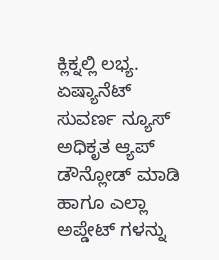ಕ್ಲಿಕ್ನಲ್ಲಿ ಲಭ್ಯ. ಏಷ್ಯಾನೆಟ್ ಸುವರ್ಣ ನ್ಯೂಸ್ ಅಧಿಕೃತ ಆ್ಯಪ್ ಡೌನ್ಲೋಡ್ ಮಾಡಿ ಹಾಗೂ ಎಲ್ಲಾ ಅಪ್ಡೇಟ್ ಗಳನ್ನು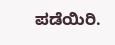ಪಡೆಯಿರಿ.